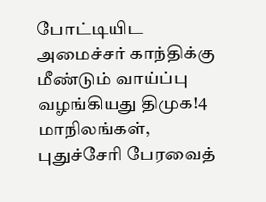போட்டியிட அமைச்சர் காந்திக்கு மீண்டும் வாய்ப்பு வழங்கியது திமுக!4 மாநிலங்கள், புதுச்சேரி பேரவைத்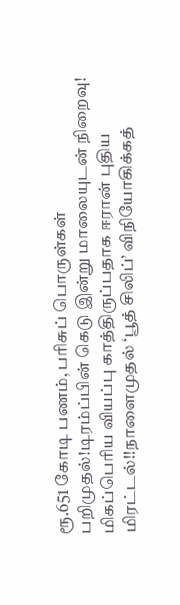ரூ.651 கோடி பணம், பரிசுப் பொருள்கள் பறிமுதல்!டிரம்ப்பின் கெடு இன்று மாலையுடன் நிறைவு! மிகப்பெரிய வியப்பு காத்திருப்பதாக ஈரான் புதிய மிரட்டல்!!நாளைமுதல் ‘பூத் சிலிப்’ விநியோகிக்கத்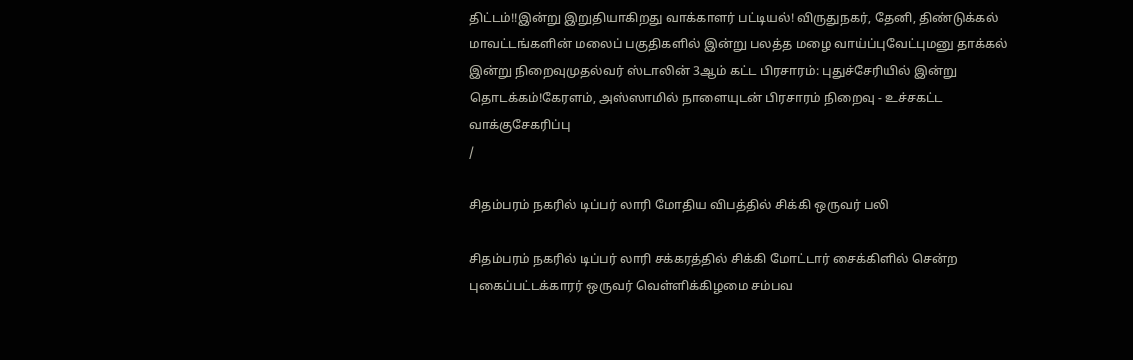திட்டம்!!இன்று இறுதியாகிறது வாக்காளர் பட்டியல்! விருதுநகர், தேனி, திண்டுக்கல் மாவட்டங்களின் மலைப் பகுதிகளில் இன்று பலத்த மழை வாய்ப்புவேட்புமனு தாக்கல் இன்று நிறைவுமுதல்வர் ஸ்டாலின் 3ஆம் கட்ட பிரசாரம்: புதுச்சேரியில் இன்று தொடக்கம்!கேரளம், அஸ்ஸாமில் நாளையுடன் பிரசாரம் நிறைவு - உச்சகட்ட வாக்குசேகரிப்பு
/

சிதம்பரம் நகரில் டிப்பர் லாரி மோதிய விபத்தில் சிக்கி ஒருவர் பலி

சிதம்பரம் நகரில் டிப்பர் லாரி சக்கரத்தில் சிக்கி மோட்டார் சைக்கிளில் சென்ற புகைப்பட்டக்காரர் ஒருவர் வெள்ளிக்கிழமை சம்பவ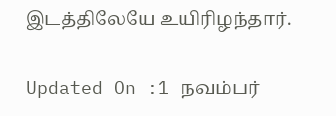இடத்திலேயே உயிரிழந்தார்.

Updated On :1 நவம்பர்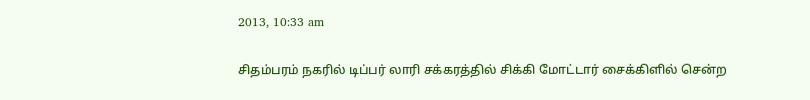2013, 10:33 am

சிதம்பரம் நகரில் டிப்பர் லாரி சக்கரத்தில் சிக்கி மோட்டார் சைக்கிளில் சென்ற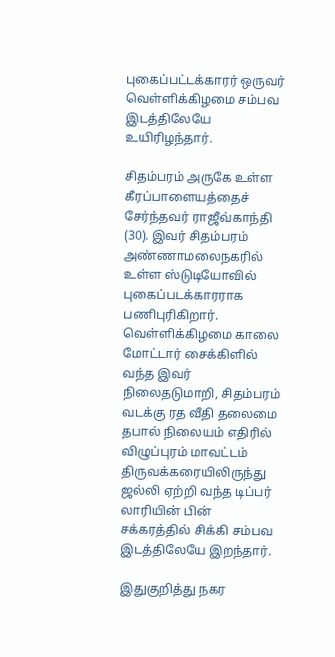புகைப்பட்டக்காரர் ஒருவர் வெள்ளிக்கிழமை சம்பவ இடத்திலேயே உயிரிழந்தார்.

சிதம்பரம் அருகே உள்ள கீரப்பாளையத்தைச் சேர்ந்தவர் ராஜீவ்காந்தி (30). இவர் சிதம்பரம் அண்ணாமலைநகரில் உள்ள ஸ்டுடியோவில் புகைப்படக்காரராக பணிபுரிகிறார். வெள்ளிக்கிழமை காலை மோட்டார் சைக்கிளில் வந்த இவர் நிலைதடுமாறி, சிதம்பரம் வடக்கு ரத வீதி தலைமை தபால் நிலையம் எதிரில் விழுப்புரம் மாவட்டம் திருவக்கரையிலிருந்து ஜல்லி ஏற்றி வந்த டிப்பர் லாரியின் பின் சக்கரத்தில் சிக்கி சம்பவ இடத்திலேயே இறந்தார்.

இதுகுறித்து நகர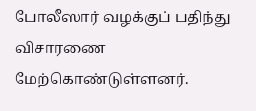போலீஸார் வழக்குப் பதிந்து விசாரணை மேற்கொண்டுள்ளனர்.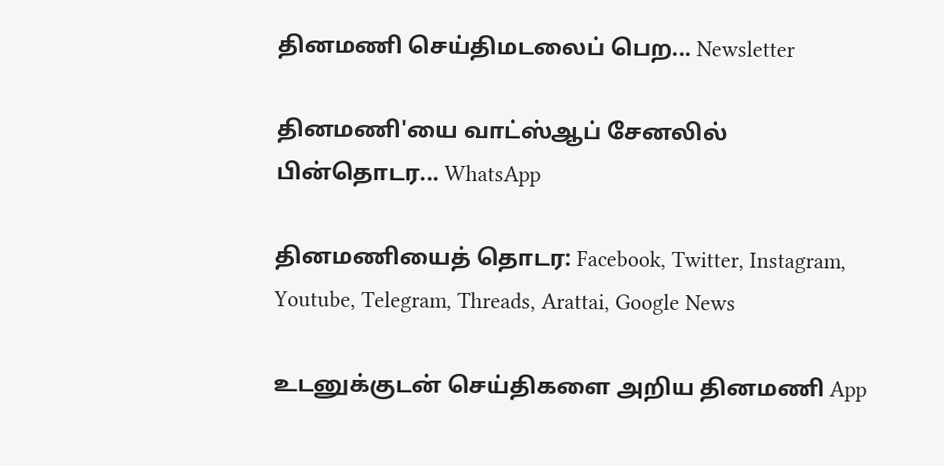தினமணி செய்திமடலைப் பெற... Newsletter

தினமணி'யை வாட்ஸ்ஆப் சேனலில் பின்தொடர... WhatsApp

தினமணியைத் தொடர: Facebook, Twitter, Instagram, Youtube, Telegram, Threads, Arattai, Google News

உடனுக்குடன் செய்திகளை அறிய தினமணி App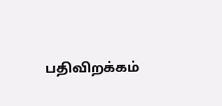பதிவிறக்கம்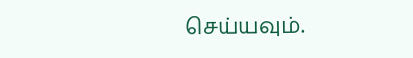செய்யவும்.